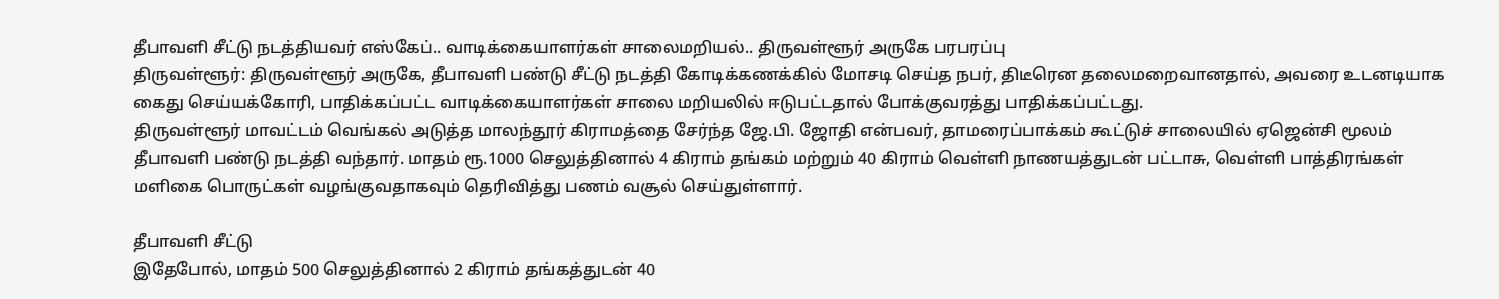தீபாவளி சீட்டு நடத்தியவர் எஸ்கேப்.. வாடிக்கையாளர்கள் சாலைமறியல்.. திருவள்ளூர் அருகே பரபரப்பு
திருவள்ளூர்: திருவள்ளூர் அருகே, தீபாவளி பண்டு சீட்டு நடத்தி கோடிக்கணக்கில் மோசடி செய்த நபர், திடீரென தலைமறைவானதால், அவரை உடனடியாக கைது செய்யக்கோரி, பாதிக்கப்பட்ட வாடிக்கையாளர்கள் சாலை மறியலில் ஈடுபட்டதால் போக்குவரத்து பாதிக்கப்பட்டது.
திருவள்ளூர் மாவட்டம் வெங்கல் அடுத்த மாலந்தூர் கிராமத்தை சேர்ந்த ஜே.பி. ஜோதி என்பவர், தாமரைப்பாக்கம் கூட்டுச் சாலையில் ஏஜென்சி மூலம் தீபாவளி பண்டு நடத்தி வந்தார். மாதம் ரூ.1000 செலுத்தினால் 4 கிராம் தங்கம் மற்றும் 40 கிராம் வெள்ளி நாணயத்துடன் பட்டாசு, வெள்ளி பாத்திரங்கள் மளிகை பொருட்கள் வழங்குவதாகவும் தெரிவித்து பணம் வசூல் செய்துள்ளார்.

தீபாவளி சீட்டு
இதேபோல், மாதம் 500 செலுத்தினால் 2 கிராம் தங்கத்துடன் 40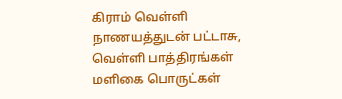கிராம் வெள்ளி நாணயத்துடன் பட்டாசு, வெள்ளி பாத்திரங்கள் மளிகை பொருட்கள்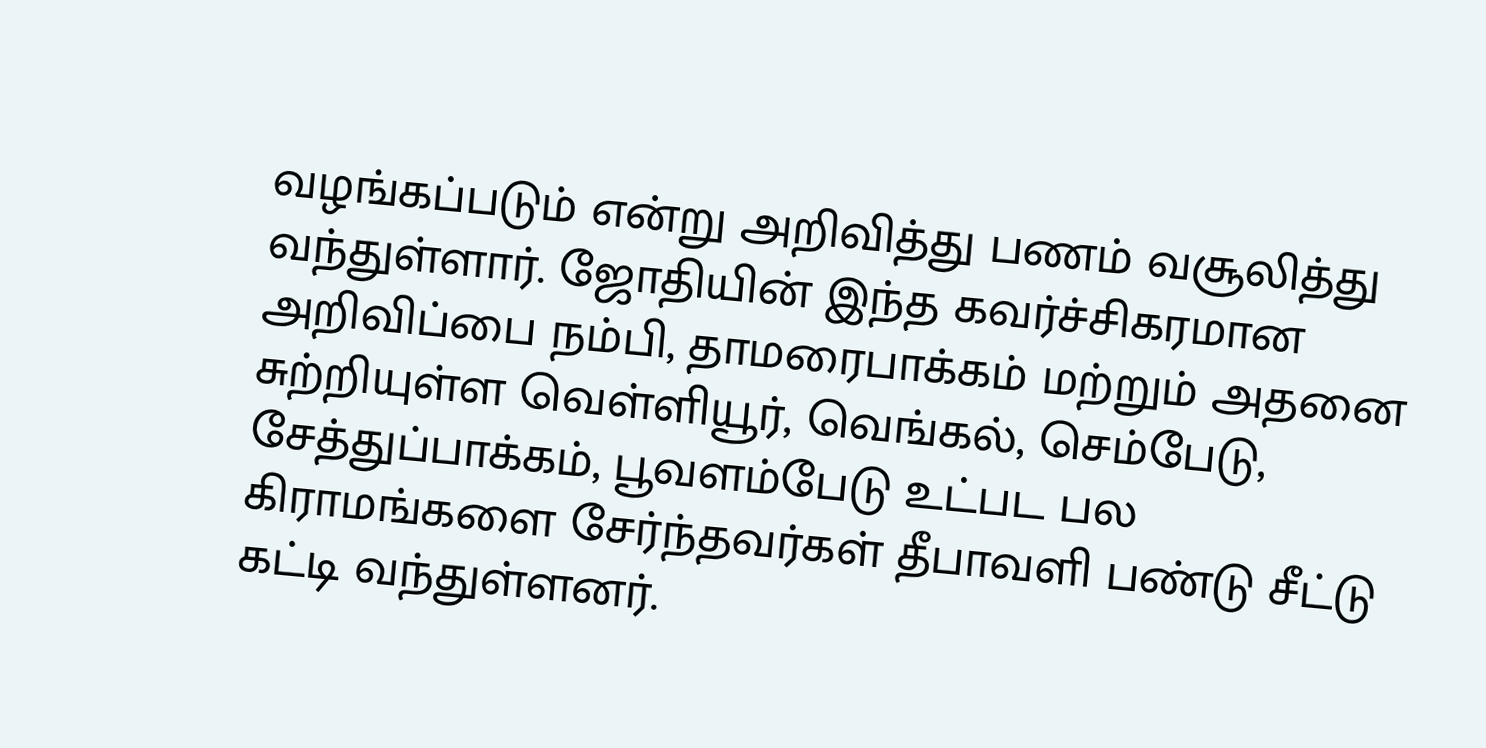வழங்கப்படும் என்று அறிவித்து பணம் வசூலித்து வந்துள்ளார். ஜோதியின் இந்த கவர்ச்சிகரமான அறிவிப்பை நம்பி, தாமரைபாக்கம் மற்றும் அதனை சுற்றியுள்ள வெள்ளியூர், வெங்கல், செம்பேடு, சேத்துப்பாக்கம், பூவளம்பேடு உட்பட பல கிராமங்களை சேர்ந்தவர்கள் தீபாவளி பண்டு சீட்டு கட்டி வந்துள்ளனர்.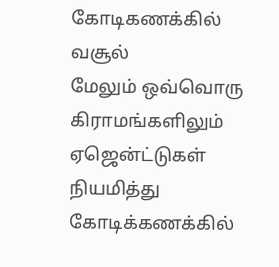கோடிகணக்கில் வசூல்
மேலும் ஒவ்வொரு கிராமங்களிலும் ஏஜென்ட்டுகள் நியமித்து கோடிக்கணக்கில்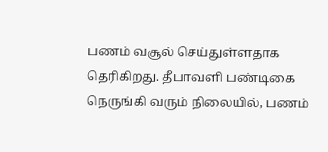பணம் வசூல் செய்துள்ளதாக தெரிகிறது. தீபாவளி பண்டிகை நெருங்கி வரும் நிலையில், பணம்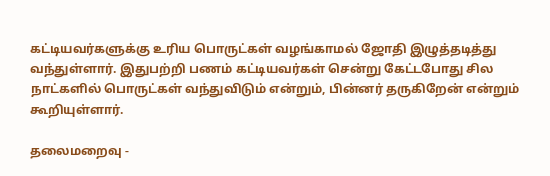கட்டியவர்களுக்கு உரிய பொருட்கள் வழங்காமல் ஜோதி இழுத்தடித்து வந்துள்ளார். இதுபற்றி பணம் கட்டியவர்கள் சென்று கேட்டபோது சில நாட்களில் பொருட்கள் வந்துவிடும் என்றும், பின்னர் தருகிறேன் என்றும் கூறியுள்ளார்.

தலைமறைவு -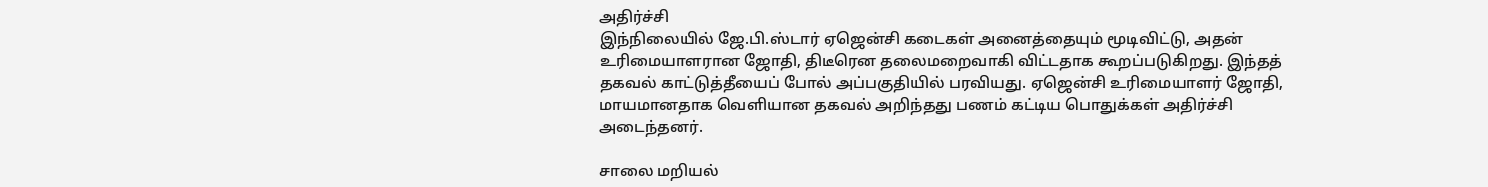அதிர்ச்சி
இந்நிலையில் ஜே.பி.ஸ்டார் ஏஜென்சி கடைகள் அனைத்தையும் மூடிவிட்டு, அதன் உரிமையாளரான ஜோதி, திடீரென தலைமறைவாகி விட்டதாக கூறப்படுகிறது. இந்தத் தகவல் காட்டுத்தீயைப் போல் அப்பகுதியில் பரவியது. ஏஜென்சி உரிமையாளர் ஜோதி, மாயமானதாக வெளியான தகவல் அறிந்தது பணம் கட்டிய பொதுக்கள் அதிர்ச்சி அடைந்தனர்.

சாலை மறியல்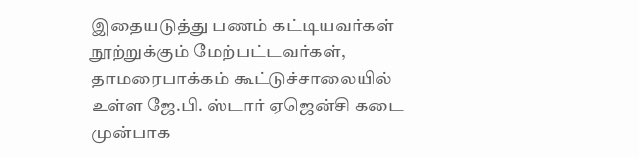இதையடுத்து பணம் கட்டியவர்கள் நூற்றுக்கும் மேற்பட்டவர்கள், தாமரைபாக்கம் கூட்டுச்சாலையில் உள்ள ஜே.பி. ஸ்டார் ஏஜென்சி கடை முன்பாக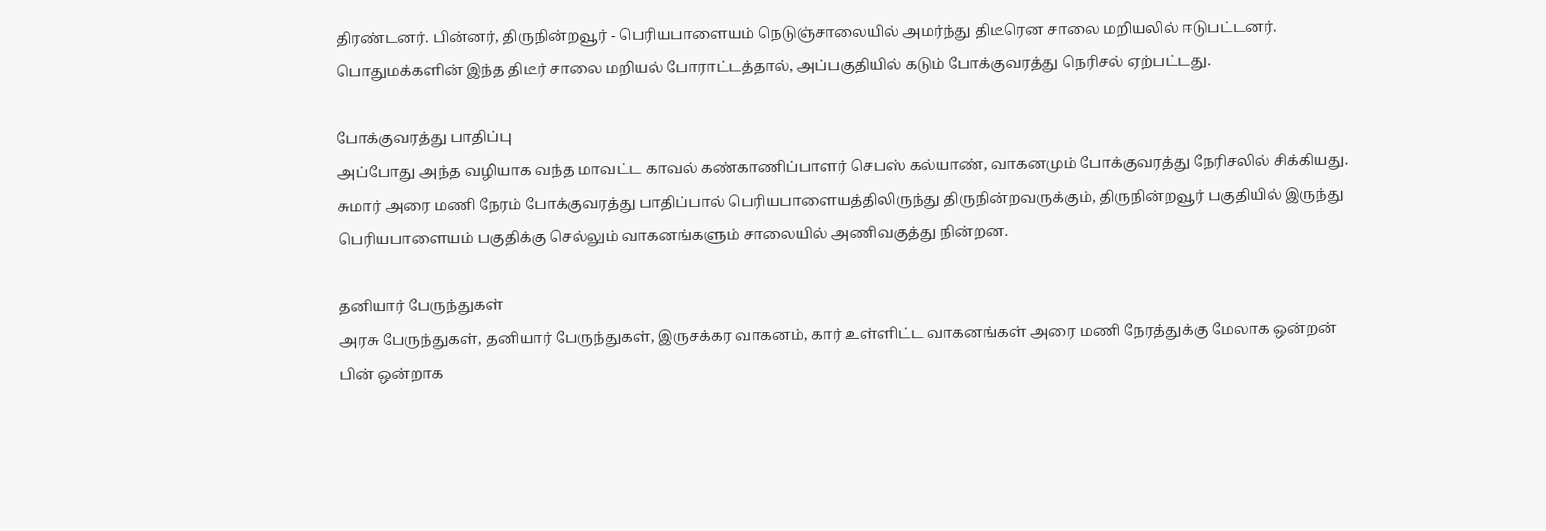திரண்டனர். பின்னர், திருநின்றவூர் - பெரியபாளையம் நெடுஞ்சாலையில் அமர்ந்து திடீரென சாலை மறியலில் ஈடுபட்டனர். பொதுமக்களின் இந்த திடீர் சாலை மறியல் போராட்டத்தால், அப்பகுதியில் கடும் போக்குவரத்து நெரிசல் ஏற்பட்டது.

போக்குவரத்து பாதிப்பு
அப்போது அந்த வழியாக வந்த மாவட்ட காவல் கண்காணிப்பாளர் செபஸ் கல்யாண், வாகனமும் போக்குவரத்து நேரிசலில் சிக்கியது. சுமார் அரை மணி நேரம் போக்குவரத்து பாதிப்பால் பெரியபாளையத்திலிருந்து திருநின்றவருக்கும், திருநின்றவூர் பகுதியில் இருந்து பெரியபாளையம் பகுதிக்கு செல்லும் வாகனங்களும் சாலையில் அணிவகுத்து நின்றன.

தனியார் பேருந்துகள்
அரசு பேருந்துகள், தனியார் பேருந்துகள், இருசக்கர வாகனம், கார் உள்ளிட்ட வாகனங்கள் அரை மணி நேரத்துக்கு மேலாக ஒன்றன் பின் ஒன்றாக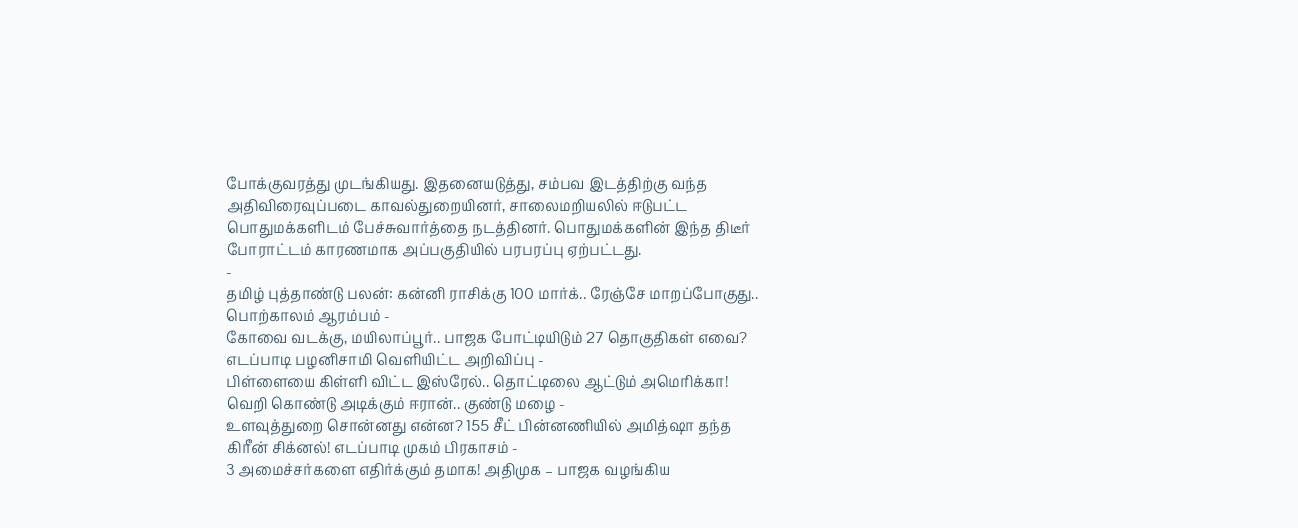போக்குவரத்து முடங்கியது. இதனையடுத்து, சம்பவ இடத்திற்கு வந்த அதிவிரைவுப்படை காவல்துறையினர், சாலைமறியலில் ஈடுபட்ட பொதுமக்களிடம் பேச்சுவார்த்தை நடத்தினர். பொதுமக்களின் இந்த திடீர் போராட்டம் காரணமாக அப்பகுதியில் பரபரப்பு ஏற்பட்டது.
-
தமிழ் புத்தாண்டு பலன்: கன்னி ராசிக்கு 100 மார்க்.. ரேஞ்சே மாறப்போகுது.. பொற்காலம் ஆரம்பம் -
கோவை வடக்கு, மயிலாப்பூர்.. பாஜக போட்டியிடும் 27 தொகுதிகள் எவை? எடப்பாடி பழனிசாமி வெளியிட்ட அறிவிப்பு -
பிள்ளையை கிள்ளி விட்ட இஸ்ரேல்.. தொட்டிலை ஆட்டும் அமெரிக்கா! வெறி கொண்டு அடிக்கும் ஈரான்.. குண்டு மழை -
உளவுத்துறை சொன்னது என்ன? 155 சீட் பின்னணியில் அமித்ஷா தந்த கிரீன் சிக்னல்! எடப்பாடி முகம் பிரகாசம் -
3 அமைச்சர்களை எதிர்க்கும் தமாக! அதிமுக – பாஜக வழங்கிய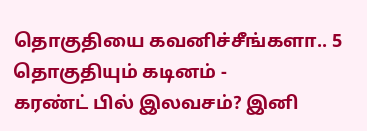தொகுதியை கவனிச்சீங்களா.. 5 தொகுதியும் கடினம் -
கரண்ட் பில் இலவசம்? இனி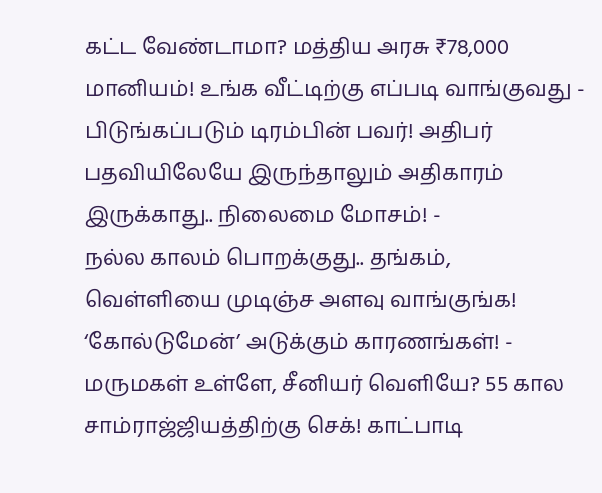கட்ட வேண்டாமா? மத்திய அரசு ₹78,000 மானியம்! உங்க வீட்டிற்கு எப்படி வாங்குவது -
பிடுங்கப்படும் டிரம்பின் பவர்! அதிபர் பதவியிலேயே இருந்தாலும் அதிகாரம் இருக்காது.. நிலைமை மோசம்! -
நல்ல காலம் பொறக்குது.. தங்கம், வெள்ளியை முடிஞ்ச அளவு வாங்குங்க! ‘கோல்டுமேன்’ அடுக்கும் காரணங்கள்! -
மருமகள் உள்ளே, சீனியர் வெளியே? 55 கால சாம்ராஜ்ஜியத்திற்கு செக்! காட்பாடி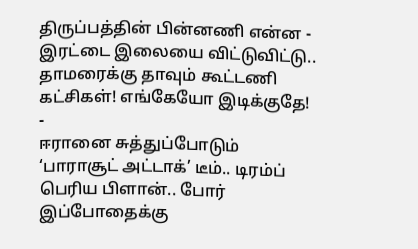திருப்பத்தின் பின்னணி என்ன -
இரட்டை இலையை விட்டுவிட்டு.. தாமரைக்கு தாவும் கூட்டணி கட்சிகள்! எங்கேயோ இடிக்குதே! -
ஈரானை சுத்துப்போடும் ‘பாராசூட் அட்டாக்’ டீம்.. டிரம்ப் பெரிய பிளான்.. போர் இப்போதைக்கு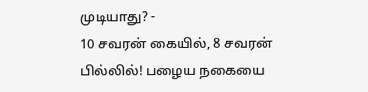முடியாது? -
10 சவரன் கையில், 8 சவரன் பில்லில்! பழைய நகையை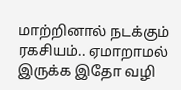மாற்றினால் நடக்கும் ரகசியம்.. ஏமாறாமல் இருக்க இதோ வழி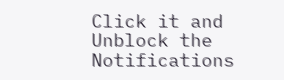Click it and Unblock the Notifications